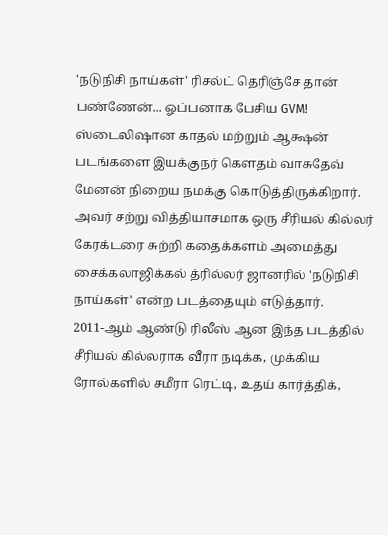'நடுநிசி நாய்கள்' ரிசல்ட் தெரிஞ்சே தான் பண்ணேன்... ஓப்பனாக பேசிய GVM!
ஸ்டைலிஷான காதல் மற்றும் ஆக்ஷன் படங்களை இயக்குநர் கெளதம் வாசுதேவ் மேனன் நிறைய நமக்கு கொடுத்திருக்கிறார். அவர் சற்று வித்தியாசமாக ஒரு சீரியல் கில்லர் கேரக்டரை சுற்றி கதைக்களம் அமைத்து சைக்கலாஜிக்கல் த்ரில்லர் ஜானரில் 'நடுநிசி நாய்கள்' என்ற படத்தையும் எடுத்தார்.
2011-ஆம் ஆண்டு ரிலீஸ் ஆன இந்த படத்தில் சீரியல் கில்லராக வீரா நடிக்க, முக்கிய ரோல்களில் சமீரா ரெட்டி, உதய் கார்த்திக்,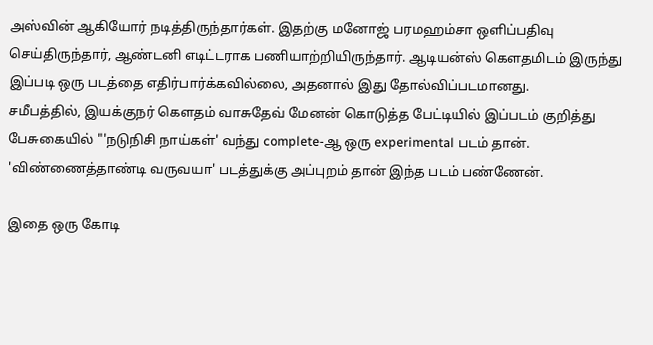அஸ்வின் ஆகியோர் நடித்திருந்தார்கள். இதற்கு மனோஜ் பரமஹம்சா ஒளிப்பதிவு செய்திருந்தார், ஆண்டனி எடிட்டராக பணியாற்றியிருந்தார். ஆடியன்ஸ் கௌதமிடம் இருந்து இப்படி ஒரு படத்தை எதிர்பார்க்கவில்லை, அதனால் இது தோல்விப்படமானது.
சமீபத்தில், இயக்குநர் கௌதம் வாசுதேவ் மேனன் கொடுத்த பேட்டியில் இப்படம் குறித்து பேசுகையில் "'நடுநிசி நாய்கள்' வந்து complete-ஆ ஒரு experimental படம் தான். 'விண்ணைத்தாண்டி வருவயா' படத்துக்கு அப்புறம் தான் இந்த படம் பண்ணேன்.

இதை ஒரு கோடி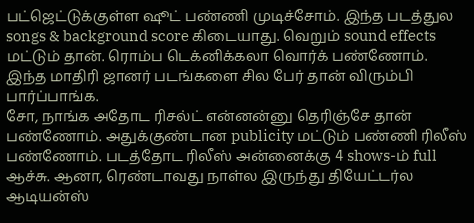பட்ஜெட்டுக்குள்ள ஷூட் பண்ணி முடிச்சோம். இந்த படத்துல songs & background score கிடையாது. வெறும் sound effects மட்டும் தான். ரொம்ப டெக்னிக்கலா வொர்க் பண்ணோம். இந்த மாதிரி ஜானர் படங்களை சில பேர் தான் விரும்பி பார்ப்பாங்க.
சோ, நாங்க அதோட ரிசல்ட் என்னன்னு தெரிஞ்சே தான் பண்ணோம். அதுக்குண்டான publicity மட்டும் பண்ணி ரிலீஸ் பண்ணோம். படத்தோட ரிலீஸ் அன்னைக்கு 4 shows-ம் full ஆச்சு. ஆனா, ரெண்டாவது நாள்ல இருந்து தியேட்டர்ல ஆடியன்ஸ்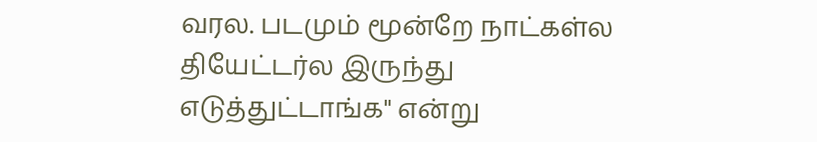வரல. படமும் மூன்றே நாட்கள்ல தியேட்டர்ல இருந்து எடுத்துட்டாங்க" என்று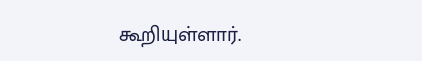கூறியுள்ளார்.